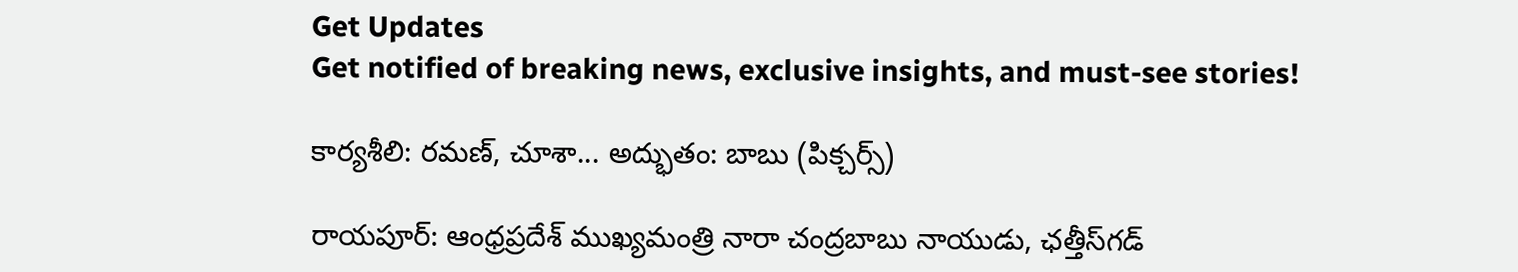Get Updates
Get notified of breaking news, exclusive insights, and must-see stories!

కార్యశీలి: రమణ్, చూశా... అద్భుతం: బాబు (పిక్చర్స్)

రాయపూర్: ఆంధ్రప్రదేశ్ ముఖ్యమంత్రి నారా చంద్రబాబు నాయుడు, ఛత్తీస్‌గడ్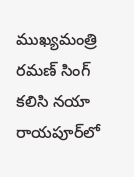ముఖ్యమంత్రి రమణ్ సింగ్ కలిసి నయా రాయపూర్‌లో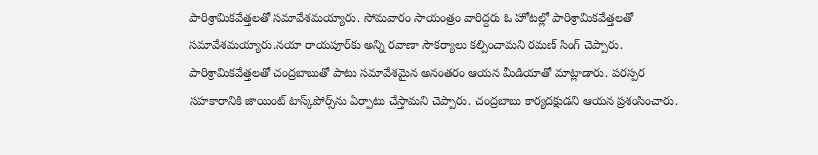పారిశ్రామికవేత్తలతో సమావేశమయ్యారు. సోమవారం సాయంత్రం వారిద్దరు ఓ హోటల్లో పారిశ్రామికవేత్తలతో సమావేశమయ్యారు.నయా రాయపూర్‌కు అన్ని రవాణా సౌకర్యాలు కల్పించామని రమణ్ సింగ్ చెప్పారు. పారిశ్రామికవేత్తలతో చంద్రబాబుతో పాటు సమావేశమైన అనంతరం ఆయన మీడియాతో మాట్లాడారు. పరస్పర సహకారానికి జాయింట్ టాస్క్‌పోర్స్‌ను ఏర్పాటు చేస్తామని చెప్పారు. చంద్రబాబు కార్యదక్షుడని ఆయన ప్రశంసించారు.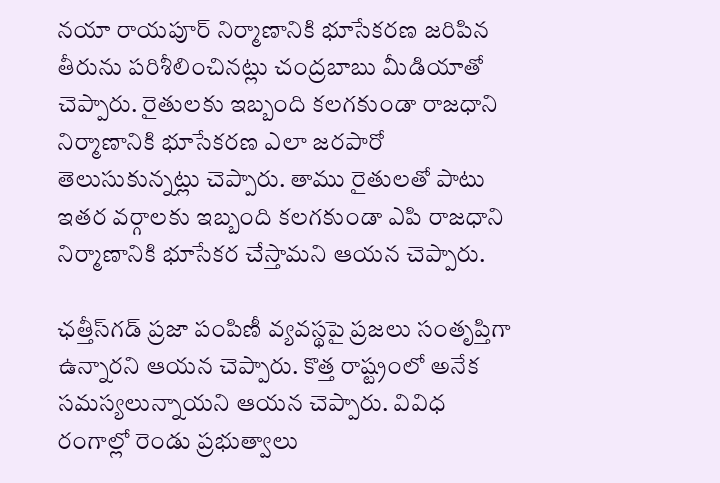నయా రాయపూర్ నిర్మాణానికి భూసేకరణ జరిపిన తీరును పరిశీలించినట్లు చంద్రబాబు మీడియాతో చెప్పారు. రైతులకు ఇబ్బంది కలగకుండా రాజధాని నిర్మాణానికి భూసేకరణ ఎలా జరపారో తెలుసుకున్నట్లు చెప్పారు. తాము రైతులతో పాటు ఇతర వర్గాలకు ఇబ్బంది కలగకుండా ఎపి రాజధాని నిర్మాణానికి భూసేకర చేస్తామని ఆయన చెప్పారు.

ఛత్తీస్‌గడ్ ప్రజా పంపిణీ వ్యవస్థపై ప్రజలు సంతృప్తిగా ఉన్నారని ఆయన చెప్పారు. కొత్త రాష్ట్రంలో అనేక సమస్యలున్నాయని ఆయన చెప్పారు. వివిధ రంగాల్లో రెండు ప్రభుత్వాలు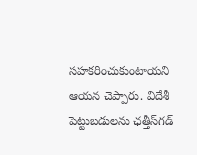సహకరించుకుంటాయని ఆయన చెప్పారు. విదేశీ పెట్టుబడులను ఛత్తీస్‌గడ్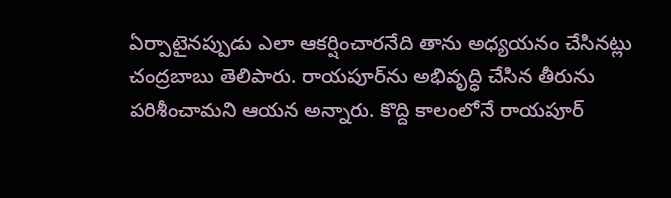ఏర్పాటైనప్పుడు ఎలా ఆకర్షించారనేది తాను అధ్యయనం చేసినట్లు చంద్రబాబు తెలిపారు. రాయపూర్‌ను అభివృద్ధి చేసిన తీరును పరిశీంచామని ఆయన అన్నారు. కొద్ది కాలంలోనే రాయపూర్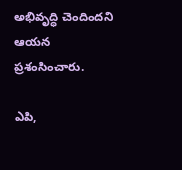అభివృద్ధి చెందిందని ఆయన ప్రశంసించారు.

ఎపి,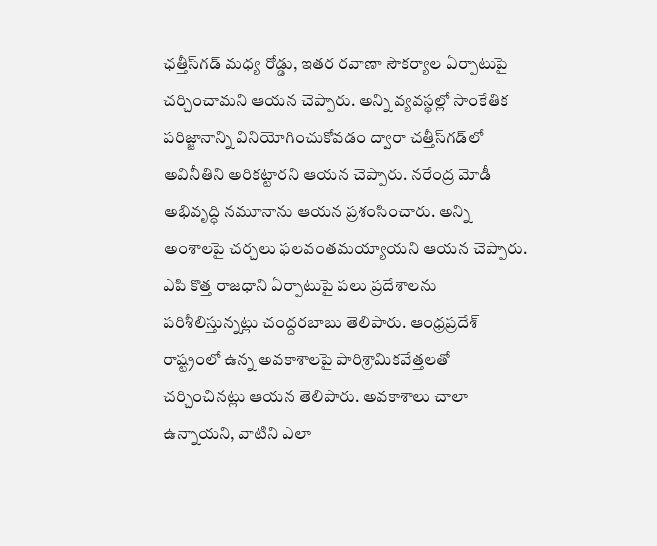ఛత్తీస్‌గడ్ మధ్య రోడ్డు, ఇతర రవాణా సౌకర్యాల ఏర్పాటుపై చర్చించామని ఆయన చెప్పారు. అన్ని వ్యవస్థల్లో సాంకేతిక పరిజ్జానాన్ని వినియోగించుకోవడం ద్వారా చత్తీస్‌గడ్‌లో అవినీతిని అరికట్టారని ఆయన చెప్పారు. నరేంద్ర మోడీ అభివృద్ధి నమూనాను ఆయన ప్రశంసించారు. అన్ని అంశాలపై చర్చలు ఫలవంతమయ్యాయని ఆయన చెప్పారు. ఎపి కొత్త రాజధాని ఏర్పాటుపై పలు ప్రదేశాలను పరిశీలిస్తున్నట్లు చంద్దరబాబు తెలిపారు. ఆంధ్రప్రదేశ్ రాష్ట్రంలో ఉన్న అవకాశాలపై పారిశ్రామికవేత్తలతో చర్చించినట్లు ఆయన తెలిపారు. అవకాశాలు చాలా ఉన్నాయని, వాటిని ఎలా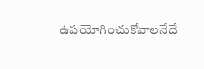ఉపయోగించుకోవాలనేదే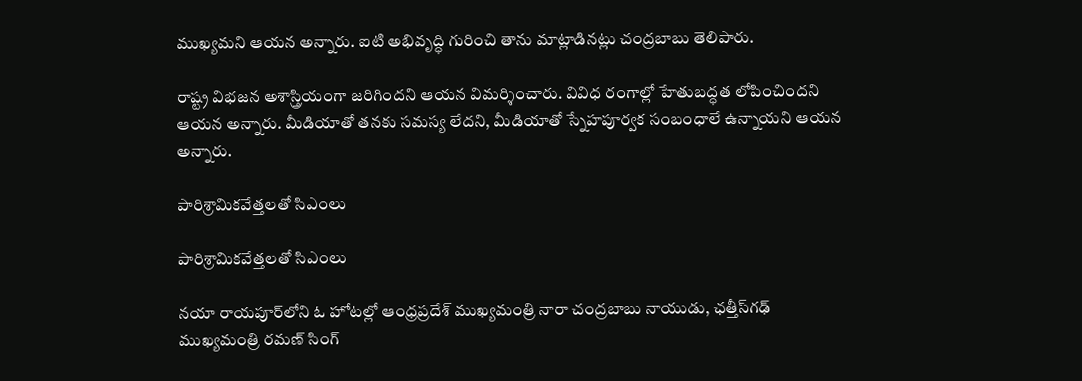ముఖ్యమని ఆయన అన్నారు. ఐటి అభివృద్ధి గురించి తాను మాట్లాడినట్లు చంద్రబాబు తెలిపారు.

రాష్ట్ర విభజన అశాస్త్రియంగా జరిగిందని ఆయన విమర్శించారు. వివిధ రంగాల్లో హేతుబద్ధత లోపించిందని ఆయన అన్నారు. మీడియాతో తనకు సమస్య లేదని, మీడియాతో స్నేహపూర్వక సంబంధాలే ఉన్నాయని ఆయన అన్నారు.

పారిశ్రామికవేత్తలతో సిఎంలు

పారిశ్రామికవేత్తలతో సిఎంలు

నయా రాయపూర్‌లోని ఓ హోటల్లో ఆంధ్రప్రదేశ్ ముఖ్యమంత్రి నారా చంద్రబాబు నాయుడు, ఛత్తీస్‌గఢ్ ముఖ్యమంత్రి రమణ్ సింగ్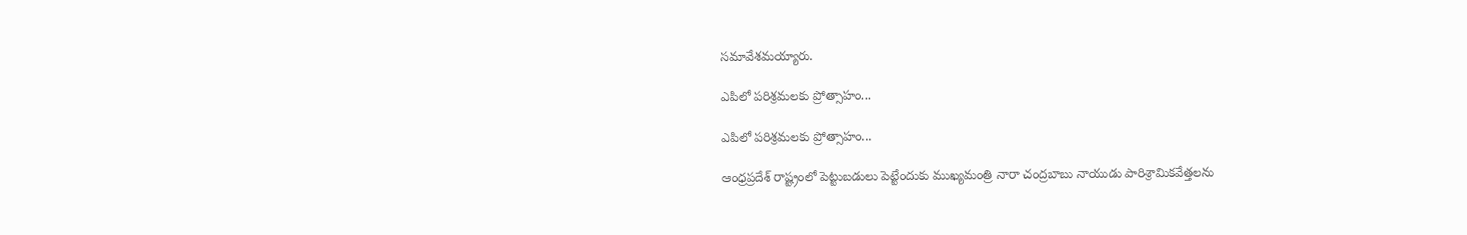సమావేశమయ్యారు.

ఎపిలో పరిశ్రమలకు ప్రోత్సాహం...

ఎపిలో పరిశ్రమలకు ప్రోత్సాహం...

ఆంధ్రప్రదేశ్ రాష్ట్రంలో పెట్టుబడులు పెట్టేందుకు ముఖ్యమంత్రి నారా చంద్రబాబు నాయుడు పారిశ్రామికవేత్తలను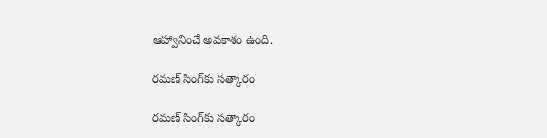ఆహ్వానించే అవకాశం ఉంది.

రమణ్ సింగ్‌కు సత్కారం

రమణ్ సింగ్‌కు సత్కారం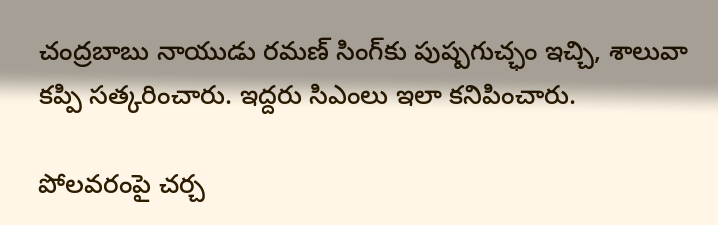చంద్రబాబు నాయుడు రమణ్ సింగ్‌కు పుష్పగుచ్ఛం ఇచ్చి, శాలువా కప్పి సత్కరించారు. ఇద్దరు సిఎంలు ఇలా కనిపించారు.

పోలవరంపై చర్చ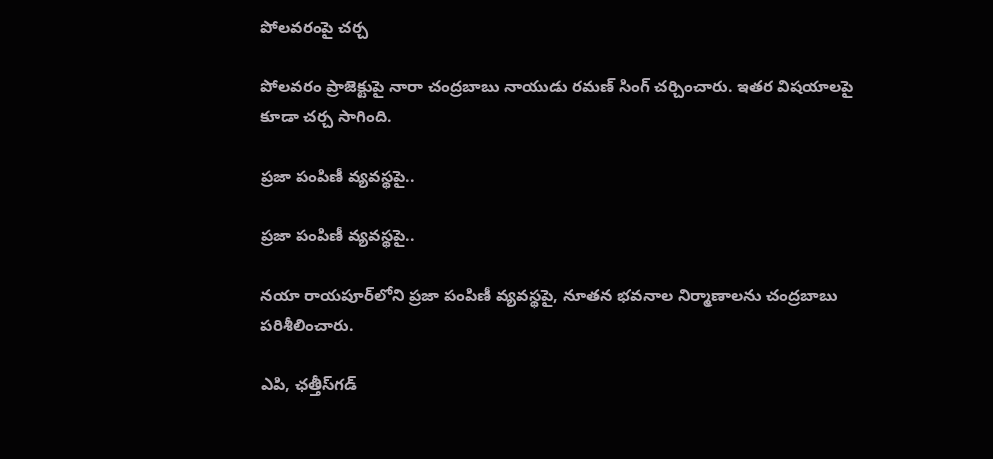పోలవరంపై చర్చ

పోలవరం ప్రాజెక్టుపై నారా చంద్రబాబు నాయుడు రమణ్ సింగ్ చర్చించారు. ఇతర విషయాలపై కూడా చర్చ సాగింది.

ప్రజా పంపిణీ వ్యవస్థపై..

ప్రజా పంపిణీ వ్యవస్థపై..

నయా రాయపూర్‌లోని ప్రజా పంపిణీ వ్యవస్థపై, నూతన భవనాల నిర్మాణాలను చంద్రబాబు పరిశీలించారు.

ఎపి, ఛత్తీస్‌గడ్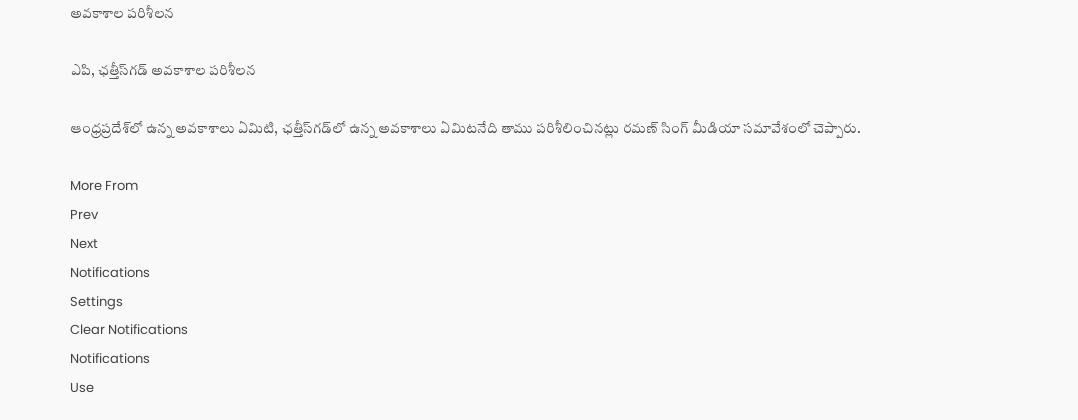అవకాశాల పరిశీలన

ఎపి, ఛత్తీస్‌గడ్ అవకాశాల పరిశీలన

ఆంధ్రప్రదేశ్‌లో ఉన్న అవకాశాలు ఏమిటి, ఛత్తీస్‌గడ్‌లో ఉన్న అవకాశాలు ఏమిటనేది తాము పరిశీలించినట్లు రమణ్ సింగ్ మీడియా సమావేశంలో చెప్పారు.

More From
Prev
Next
Notifications
Settings
Clear Notifications
Notifications
Use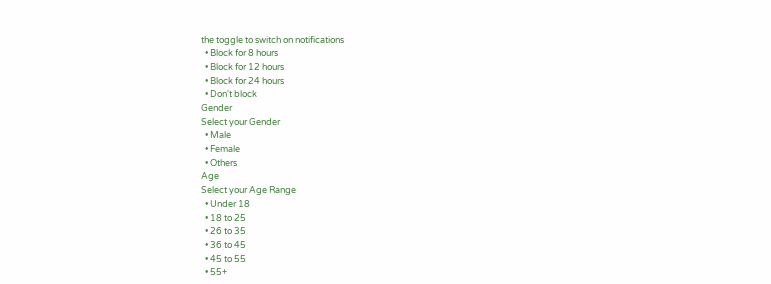the toggle to switch on notifications
  • Block for 8 hours
  • Block for 12 hours
  • Block for 24 hours
  • Don't block
Gender
Select your Gender
  • Male
  • Female
  • Others
Age
Select your Age Range
  • Under 18
  • 18 to 25
  • 26 to 35
  • 36 to 45
  • 45 to 55
  • 55+